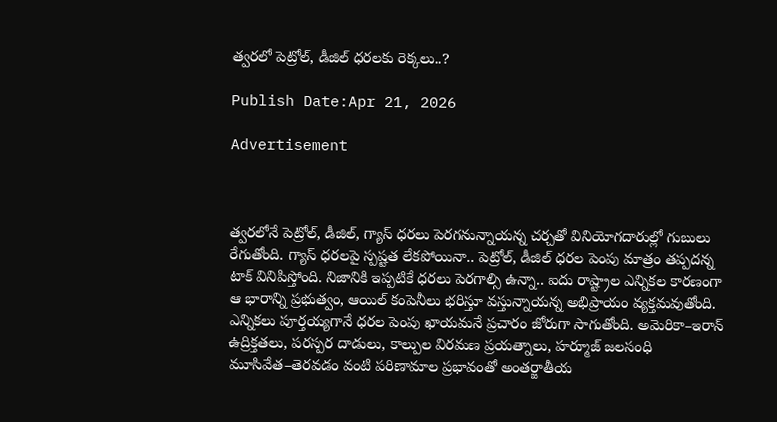త్వరలో పెట్రోల్, డీజిల్ ధరలకు రెక్కలు..?

Publish Date:Apr 21, 2026

Advertisement



త్వరలోనే పెట్రోల్, డీజిల్, గ్యాస్ ధరలు పెరగనున్నాయన్న చర్చతో వినియోగదారుల్లో గుబులు రేగుతోంది. గ్యాస్ ధరలపై స్పష్టత లేకపోయినా.. పెట్రోల్, డీజిల్ ధరల పెంపు మాత్రం తప్పదన్న టాక్ వినిపిస్తోంది. నిజానికి ఇప్పటికే ధరలు పెరగాల్సి ఉన్నా.. ఐదు రాష్ట్రాల ఎన్నికల కారణంగా ఆ భారాన్ని ప్రభుత్వం, ఆయిల్ కంపెనీలు భరిస్తూ వస్తున్నాయన్న అభిప్రాయం వ్యక్తమవుతోంది. ఎన్నికలు పూర్తయ్యగానే ధరల పెంపు ఖాయమనే ప్రచారం జోరుగా సాగుతోంది. అమెరికా–ఇరాన్ ఉద్రిక్తతలు, పరస్పర దాడులు, కాల్పుల విరమణ ప్రయత్నాలు, హర్మూజ్ జలసంధి మూసివేత–తెరవడం వంటి పరిణామాల ప్రభావంతో అంతర్జాతీయ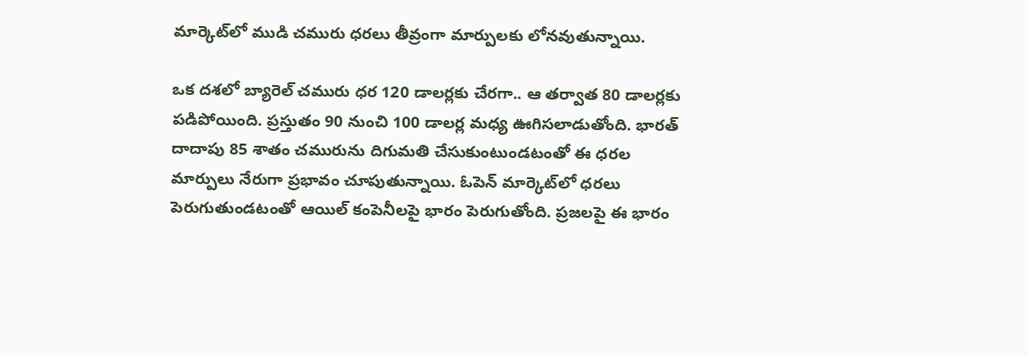మార్కెట్‌లో ముడి చమురు ధరలు తీవ్రంగా మార్పులకు లోనవుతున్నాయి.

ఒక దశలో బ్యారెల్ చమురు ధర 120 డాలర్లకు చేరగా.. ఆ తర్వాత 80 డాలర్లకు పడిపోయింది. ప్రస్తుతం 90 నుంచి 100 డాలర్ల మధ్య ఊగిసలాడుతోంది. భారత్ దాదాపు 85 శాతం చమురును దిగుమతి చేసుకుంటుండటంతో ఈ ధరల మార్పులు నేరుగా ప్రభావం చూపుతున్నాయి. ఓపెన్ మార్కెట్‌లో ధరలు పెరుగుతుండటంతో ఆయిల్ కంపెనీలపై భారం పెరుగుతోంది. ప్రజలపై ఈ భారం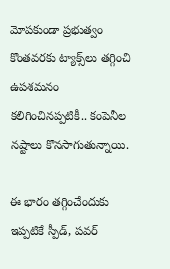మోపకుండా ప్రభుత్వం కొంతవరకు ట్యాక్స్‌లు తగ్గించి ఉపశమనం కలిగించినప్పటికీ.. కంపెనీల నష్టాలు కొనసాగుతున్నాయి.

ఈ భారం తగ్గించేందుకు ఇప్పటికే స్పీడ్, పవర్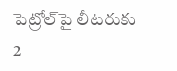పెట్రోల్‌పై లీటరుకు 2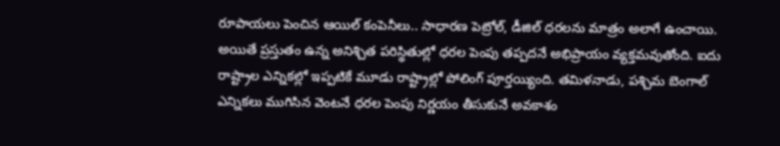రూపాయలు పెంచిన ఆయిల్ కంపెనీలు.. సాధారణ పెట్రోల్, డీజిల్ ధరలను మాత్రం అలాగే ఉంచాయి. అయితే ప్రస్తుతం ఉన్న అనిశ్చిత పరిస్థితుల్లో ధరల పెంపు తప్పదనే అభిప్రాయం వ్యక్తమవుతోంది. ఐదు రాష్ట్రాల ఎన్నికల్లో ఇప్పటికే మూడు రాష్ట్రాల్లో పోలింగ్ పూర్తయ్యింది. తమిళనాడు, పశ్చిమ బెంగాల్ ఎన్నికలు ముగిసిన వెంటనే ధరల పెంపు నిర్ణయం తీసుకునే అవకాశం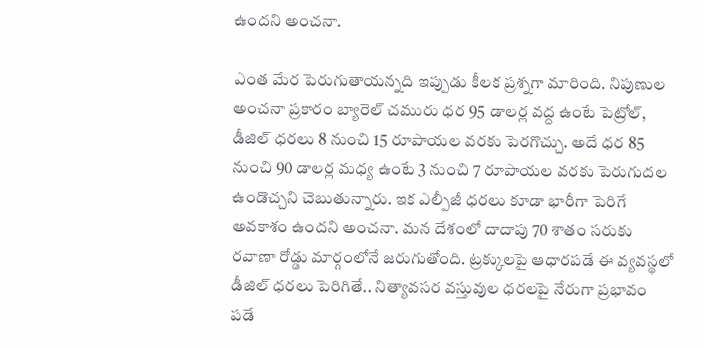ఉందని అంచనా.

ఎంత మేర పెరుగుతాయన్నది ఇప్పుడు కీలక ప్రశ్నగా మారింది. నిపుణుల అంచనా ప్రకారం బ్యారెల్ చమురు ధర 95 డాలర్ల వద్ద ఉంటే పెట్రోల్, డీజిల్ ధరలు 8 నుంచి 15 రూపాయల వరకు పెరగొచ్చు. అదే ధర 85 నుంచి 90 డాలర్ల మధ్య ఉంటే 3 నుంచి 7 రూపాయల వరకు పెరుగుదల ఉండొచ్చని చెబుతున్నారు. ఇక ఎల్పీజీ ధరలు కూడా భారీగా పెరిగే అవకాశం ఉందని అంచనా. మన దేశంలో దాదాపు 70 శాతం సరుకు రవాణా రోడ్డు మార్గంలోనే జరుగుతోంది. ట్రక్కులపై ఆధారపడే ఈ వ్యవస్థలో డీజిల్ ధరలు పెరిగితే.. నిత్యావసర వస్తువుల ధరలపై నేరుగా ప్రభావం పడే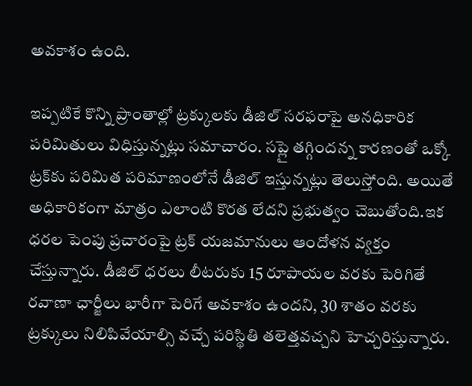అవకాశం ఉంది.

ఇప్పటికే కొన్ని ప్రాంతాల్లో ట్రక్కులకు డీజిల్ సరఫరాపై అనధికారిక పరిమితులు విధిస్తున్నట్లు సమాచారం. సప్లై తగ్గిందన్న కారణంతో ఒక్కో ట్రక్‌కు పరిమిత పరిమాణంలోనే డీజిల్ ఇస్తున్నట్లు తెలుస్తోంది. అయితే అధికారికంగా మాత్రం ఎలాంటి కొరత లేదని ప్రభుత్వం చెబుతోంది.ఇక ధరల పెంపు ప్రచారంపై ట్రక్ యజమానులు ఆందోళన వ్యక్తం చేస్తున్నారు. డీజిల్ ధరలు లీటరుకు 15 రూపాయల వరకు పెరిగితే రవాణా ఛార్జీలు భారీగా పెరిగే అవకాశం ఉందని, 30 శాతం వరకు ట్రక్కులు నిలిపివేయాల్సి వచ్చే పరిస్థితి తలెత్తవచ్చని హెచ్చరిస్తున్నారు.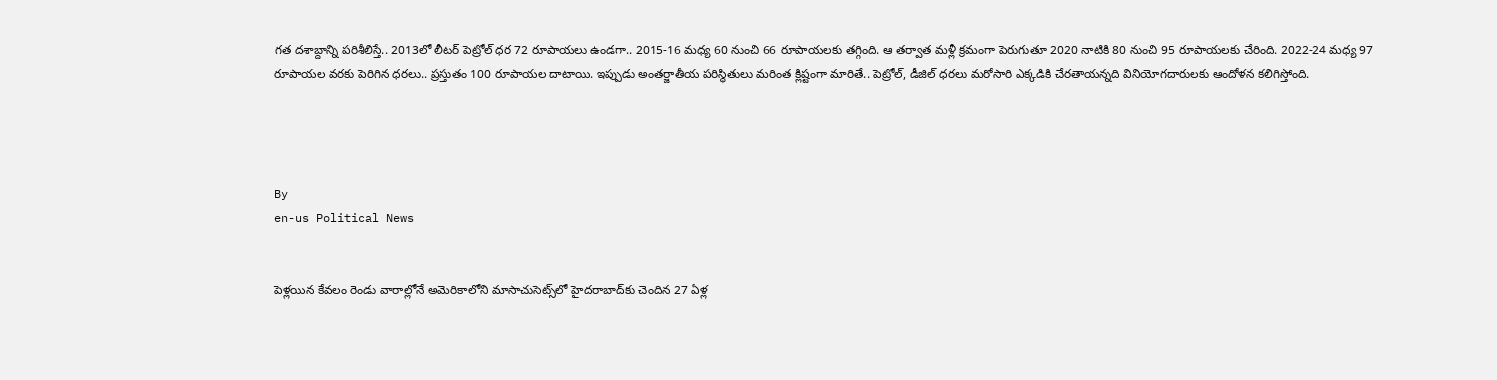గత దశాబ్దాన్ని పరిశీలిస్తే.. 2013లో లీటర్ పెట్రోల్ ధర 72 రూపాయలు ఉండగా.. 2015-16 మధ్య 60 నుంచి 66 రూపాయలకు తగ్గింది. ఆ తర్వాత మళ్లీ క్రమంగా పెరుగుతూ 2020 నాటికి 80 నుంచి 95 రూపాయలకు చేరింది. 2022-24 మధ్య 97 రూపాయల వరకు పెరిగిన ధరలు.. ప్రస్తుతం 100 రూపాయల దాటాయి. ఇప్పుడు అంతర్జాతీయ పరిస్థితులు మరింత క్లిష్టంగా మారితే.. పెట్రోల్, డీజిల్ ధరలు మరోసారి ఎక్కడికి చేరతాయన్నది వినియోగదారులకు ఆందోళన కలిగిస్తోంది.




By
en-us Political News


పెళ్లయిన కేవలం రెండు వారాల్లోనే అమెరికాలోని మాసాచుసెట్స్‌లో హైదరాబాద్‌కు చెందిన 27 ఏళ్ల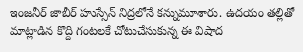ఇంజనీర్ జాబీర్ హుస్సేన్ నిద్రలోనే కన్నుమూశారు. ఉదయం తల్లితో మాట్లాడిన కొద్ది గంటలకే చోటుచేసుకున్న ఈ విషాద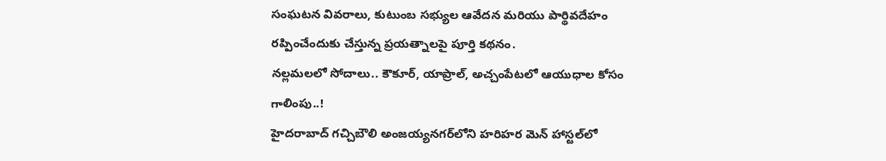సంఘటన వివరాలు, కుటుంబ సభ్యుల ఆవేదన మరియు పార్థివదేహం రప్పించేందుకు చేస్తున్న ప్రయత్నాలపై పూర్తి కథనం.
నల్లమలలో సోదాలు.. కౌకూర్‌, యాప్రాల్‌, అచ్చంపేటలో ఆయుధాల కోసం గాలింపు..!
హైదరాబాద్ గచ్చిబౌలి అంజయ్యనగర్‌లోని హరిహర మెన్ హాస్టల్‌లో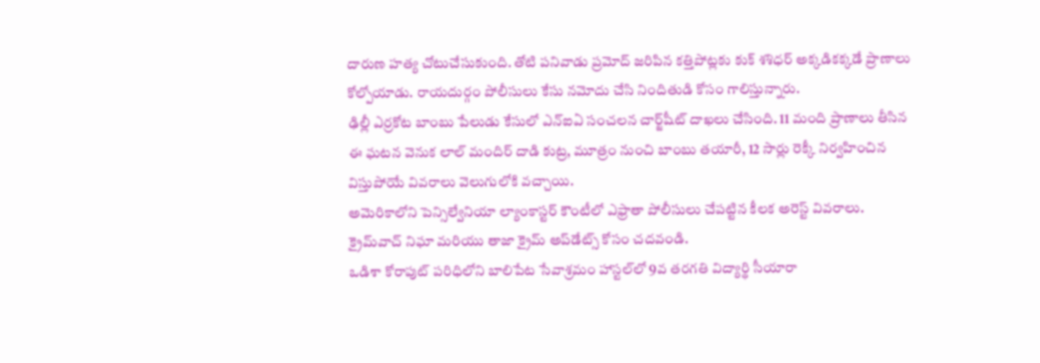దారుణ హత్య చోటుచేసుకుంది. తోటి పనివాడు ప్రమోద్ జరిపిన కత్తిపోట్లకు కుక్ శశిధర్ అక్కడికక్కడే ప్రాణాలు కోల్పోయాడు. రాయదుర్గం పోలీసులు కేసు నమోదు చేసి నిందితుడి కోసం గాలిస్తున్నారు.
ఢిల్లీ ఎర్రకోట బాంబు పేలుడు కేసులో ఎన్ఐఏ సంచలన చార్జ్‌షీట్ దాఖలు చేసింది. 11 మంది ప్రాణాలు తీసిన ఈ ఘటన వెనుక లాల్ మందిర్ దాడి కుట్ర, మూత్రం నుంచి బాంబు తయారీ, 12 సార్లు రెక్కీ నిర్వహించిన విస్తుపోయే వివరాలు వెలుగులోకి వచ్చాయి.
అమెరికాలోని పెన్సిల్వేనియా ల్యాంకాస్టర్ కౌంటీలో ఎఫ్రాతా పోలీసులు చేపట్టిన కీలక అరెస్ట్ వివరాలు. క్రైమ్‌వాచ్ నిఘా మరియు తాజా క్రైమ్ అప్‌డేట్స్ కోసం చదవండి.
ఒడిశా కోరాపుట్ పరిధిలోని బాలిపేట సేవాశ్రమం హాస్టల్‌లో 9వ తరగతి విద్యార్థి సీయారా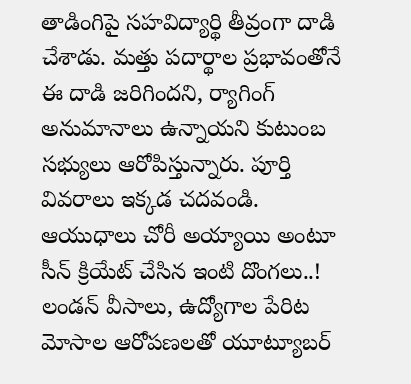తాడింగిపై సహవిద్యార్థి తీవ్రంగా దాడి చేశాడు. మత్తు పదార్థాల ప్రభావంతోనే ఈ దాడి జరిగిందని, ర్యాగింగ్ అనుమానాలు ఉన్నాయని కుటుంబ సభ్యులు ఆరోపిస్తున్నారు. పూర్తి వివరాలు ఇక్కడ చదవండి.
ఆయుధాలు చోరీ అయ్యాయి అంటూ సీన్ క్రియేట్ చేసిన ఇంటి దొంగలు..!
లండన్ వీసాలు, ఉద్యోగాల పేరిట మోసాల ఆరోపణలతో యూట్యూబర్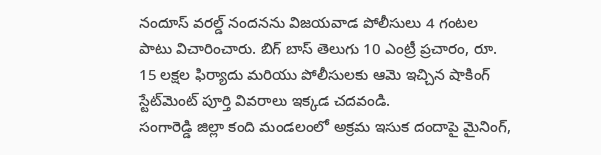నందూస్ వరల్డ్ నందనను విజయవాడ పోలీసులు 4 గంటల పాటు విచారించారు. బిగ్ బాస్ తెలుగు 10 ఎంట్రీ ప్రచారం, రూ. 15 లక్షల ఫిర్యాదు మరియు పోలీసులకు ఆమె ఇచ్చిన షాకింగ్ స్టేట్‌మెంట్ పూర్తి వివరాలు ఇక్కడ చదవండి.
సంగారెడ్డి జిల్లా కంది మండలంలో అక్రమ ఇసుక దందాపై మైనింగ్,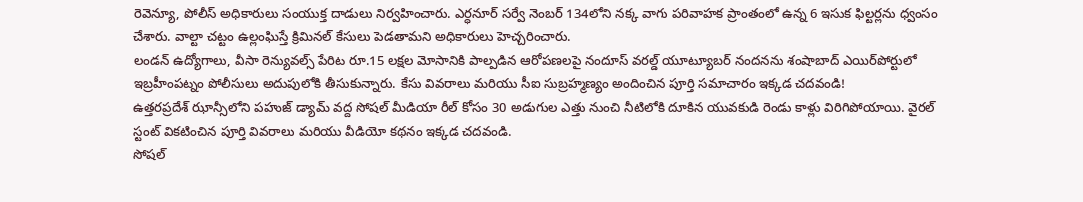రెవెన్యూ, పోలీస్ అధికారులు సంయుక్త దాడులు నిర్వహించారు. ఎర్ధనూర్ సర్వే నెంబర్ 134లోని నక్క వాగు పరివాహక ప్రాంతంలో ఉన్న 6 ఇసుక ఫిల్టర్లను ధ్వంసం చేశారు. వాల్టా చట్టం ఉల్లంఘిస్తే క్రిమినల్ కేసులు పెడతామని అధికారులు హెచ్చరించారు.
లండన్ ఉద్యోగాలు, వీసా రెన్యువల్స్ పేరిట రూ.15 లక్షల మోసానికి పాల్పడిన ఆరోపణలపై నందూస్ వరల్డ్ యూట్యూబర్ నందనను శంషాబాద్ ఎయిర్‌పోర్టులో ఇబ్రహీంపట్నం పోలీసులు అదుపులోకి తీసుకున్నారు. కేసు వివరాలు మరియు సీఐ సుబ్రహ్మణ్యం అందించిన పూర్తి సమాచారం ఇక్కడ చదవండి!
ఉత్తరప్రదేశ్ ఝాన్సీలోని పహుజ్ డ్యామ్ వద్ద సోషల్ మీడియా రీల్ కోసం 30 అడుగుల ఎత్తు నుంచి నీటిలోకి దూకిన యువకుడి రెండు కాళ్లు విరిగిపోయాయి. వైరల్ స్టంట్ వికటించిన పూర్తి వివరాలు మరియు వీడియో కథనం ఇక్కడ చదవండి.
సోషల్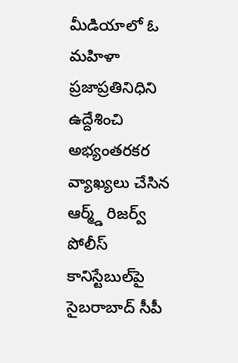మీడియాలో ఓ మహిళా ప్రజాప్రతినిధిని ఉద్దేశించి అభ్యంతరకర వ్యాఖ్యలు చేసిన ఆర్మ్డ్ రిజర్వ్ పోలీస్ కానిస్టేబుల్‌పై సైబరాబాద్ సీపీ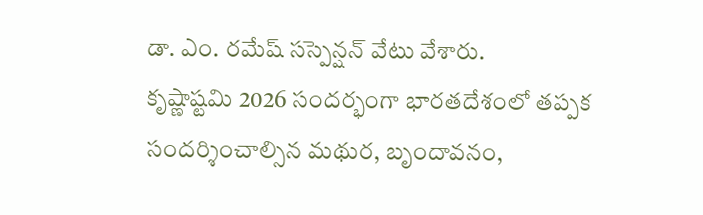డా. ఎం. రమేష్ సస్పెన్షన్ వేటు వేశారు.
కృష్ణాష్టమి 2026 సందర్భంగా భారతదేశంలో తప్పక సందర్శించాల్సిన మథుర, బృందావనం,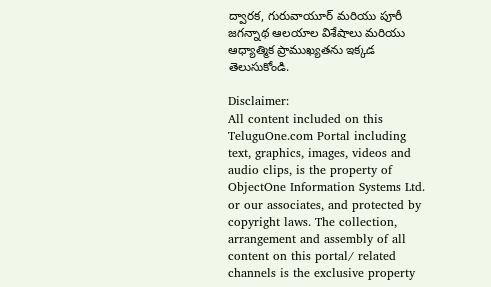ద్వారక, గురువాయూర్ మరియు పూరీ జగన్నాథ ఆలయాల విశేషాలు మరియు ఆధ్యాత్మిక ప్రాముఖ్యతను ఇక్కడ తెలుసుకోండి.

Disclaimer:
All content included on this TeluguOne.com Portal including text, graphics, images, videos and audio clips, is the property of ObjectOne Information Systems Ltd. or our associates, and protected by copyright laws. The collection, arrangement and assembly of all content on this portal/ related channels is the exclusive property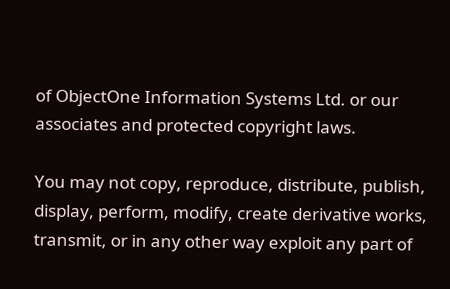of ObjectOne Information Systems Ltd. or our associates and protected copyright laws.

You may not copy, reproduce, distribute, publish, display, perform, modify, create derivative works, transmit, or in any other way exploit any part of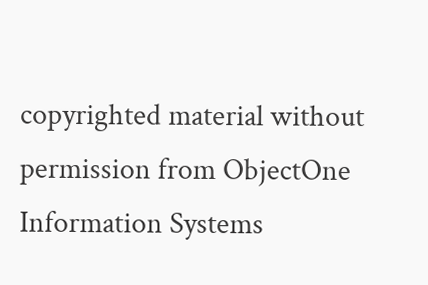copyrighted material without permission from ObjectOne Information Systems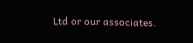Ltd or our associates.